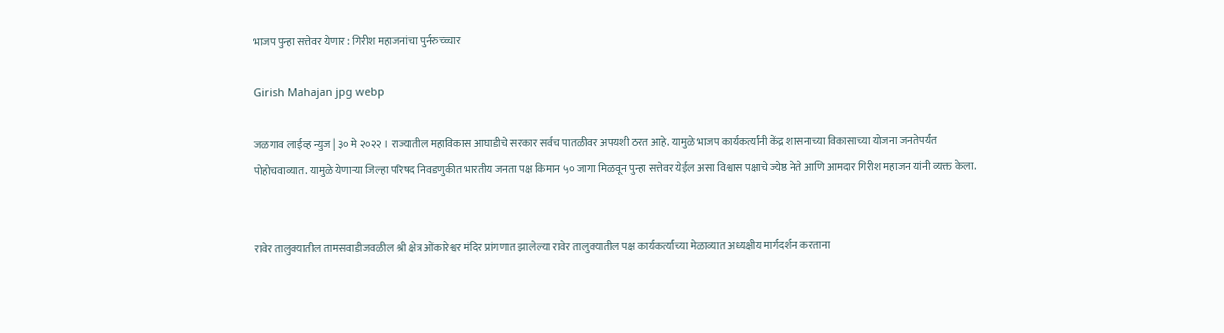भाजप पुन्हा सत्तेवर येणार : गिरीश महाजनांचा पुर्नरुच्च्चार

Girish Mahajan jpg webp

जळगाव लाईव्ह न्युज | ३० मे २०२२ । राज्यातील महाविकास आघाडीचे सरकार सर्वच पातळीवर अपयशी ठरत आहे. यामुळे भाजप कार्यकर्त्यांनी केंद्र शासनाच्या विकासाच्या योजना जनतेपर्यंत पोहोचवाव्यात. यामुळे येणाऱ्या जिल्हा परिषद निवडणुकीत भारतीय जनता पक्ष किमान ५० जागा मिळवून पुन्हा सत्तेवर येईल असा विश्वास पक्षाचे ज्येष्ठ नेते आणि आमदार गिरीश महाजन यांनी व्यक्त केला.


रावेर तालुक्यातील तामसवाडीजवळील श्री क्षेत्र ओंकारेश्वर मंदिर प्रांगणात झालेल्या रावेर तालुक्यातील पक्ष कार्यकर्त्यांच्या मेळाव्यात अध्यक्षीय मार्गदर्शन करताना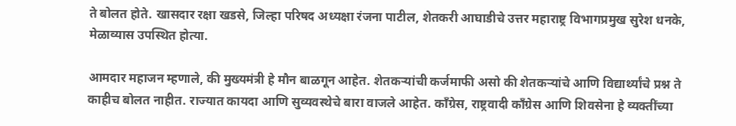ते बोलत होते. खासदार रक्षा खडसे, जिल्हा परिषद अध्यक्षा रंजना पाटील, शेतकरी आघाडीचे उत्तर महाराष्ट्र विभागप्रमुख सुरेश धनके, मेळाव्यास उपस्थित होत्या.

आमदार महाजन म्हणाले, की मुख्यमंत्री हे मौन बाळगून आहेत. शेतकऱ्यांची कर्जमाफी असो की शेतकऱ्यांचे आणि विद्यार्थ्यांचे प्रश्न ते काहीच बोलत नाहीत. राज्यात कायदा आणि सुव्यवस्थेचे बारा वाजले आहेत. काँग्रेस, राष्ट्रवादी काँग्रेस आणि शिवसेना हे व्यक्तींच्या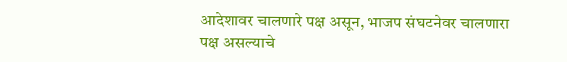आदेशावर चालणारे पक्ष असून, भाजप संघटनेवर चालणारा पक्ष असल्याचे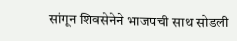सांगून शिवसेनेने भाजपची साथ सोडली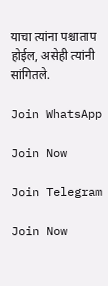याचा त्यांना पश्चाताप होईल, असेही त्यांनी सांगितले.

Join WhatsApp

Join Now

Join Telegram

Join Now